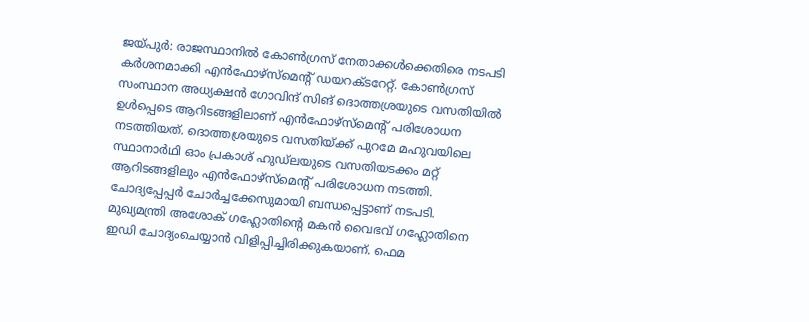ജയ്പുർ: രാജസ്ഥാനിൽ കോൺഗ്രസ് നേതാക്കൾക്കെതിരെ നടപടി കർശനമാക്കി എൻഫോഴ്സ്മെന്റ് ഡയറക്ടറേറ്റ്. കോൺഗ്രസ് സംസ്ഥാന അധ്യക്ഷൻ ഗോവിന്ദ് സിങ് ദൊത്തശ്രയുടെ വസതിയിൽ ഉൾപ്പെടെ ആറിടങ്ങളിലാണ് എൻഫോഴ്സ്മെന്റ് പരിശോധന നടത്തിയത്. ദൊത്തശ്രയുടെ വസതിയ്ക്ക് പുറമേ മഹുവയിലെ സ്ഥാനാർഥി ഓം പ്രകാശ് ഹുഡ്ലയുടെ വസതിയടക്കം മറ്റ് ആറിടങ്ങളിലും എൻഫോഴ്സ്മെന്റ് പരിശോധന നടത്തി. ചോദ്യപ്പേപ്പർ ചോർച്ചക്കേസുമായി ബന്ധപ്പെട്ടാണ് നടപടി.
മുഖ്യമന്ത്രി അശോക് ഗഹ്ലോതിന്റെ മകൻ വൈഭവ് ഗഹ്ലോതിനെ ഇഡി ചോദ്യംചെയ്യാൻ വിളിപ്പിച്ചിരിക്കുകയാണ്. ഫെമ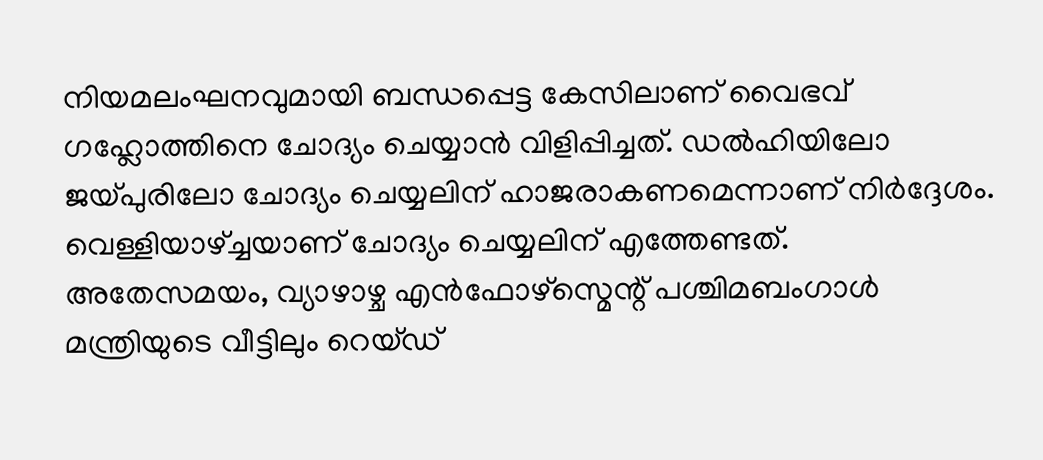നിയമലംഘനവുമായി ബന്ധപ്പെട്ട കേസിലാണ് വൈഭവ് ഗഹ്ലോത്തിനെ ചോദ്യം ചെയ്യാൻ വിളിപ്പിച്ചത്. ഡൽഹിയിലോ ജയ്പുരിലോ ചോദ്യം ചെയ്യലിന് ഹാജരാകണമെന്നാണ് നിർദ്ദേശം. വെള്ളിയാഴ്ച്ചയാണ് ചോദ്യം ചെയ്യലിന് എത്തേണ്ടത്.
അതേസമയം, വ്യാഴാഴ്ച എൻഫോഴ്സ്മെന്റ് പശ്ചിമബംഗാൾ മന്ത്രിയുടെ വീട്ടിലും റെയ്ഡ്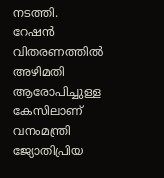നടത്തി. റേഷൻ വിതരണത്തിൽ അഴിമതി ആരോപിച്ചുള്ള കേസിലാണ് വനംമന്ത്രി ജ്യോതിപ്രിയ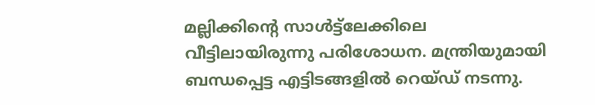മല്ലിക്കിന്റെ സാൾട്ട്ലേക്കിലെ വീട്ടിലായിരുന്നു പരിശോധന. മന്ത്രിയുമായി ബന്ധപ്പെട്ട എട്ടിടങ്ങളിൽ റെയ്ഡ് നടന്നു.